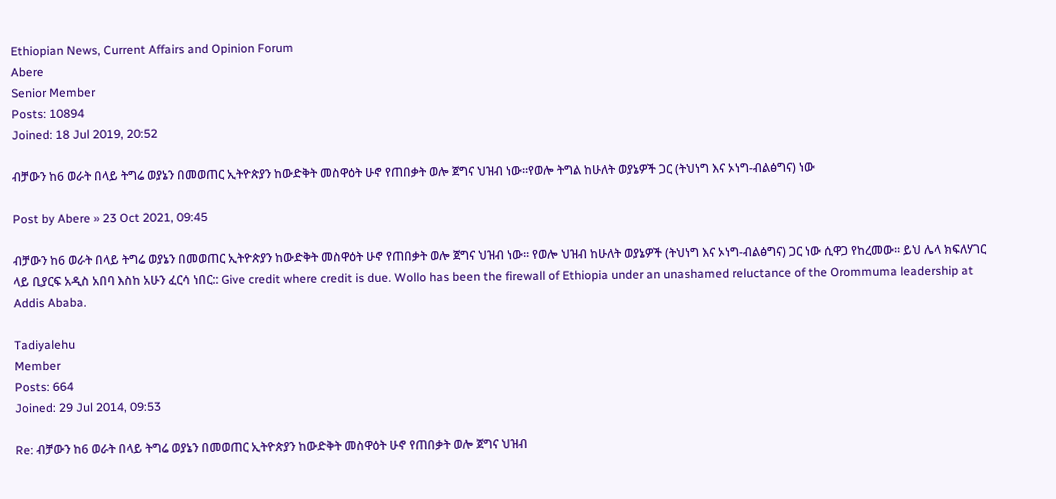Ethiopian News, Current Affairs and Opinion Forum
Abere
Senior Member
Posts: 10894
Joined: 18 Jul 2019, 20:52

ብቻውን ከ6 ወራት በላይ ትግሬ ወያኔን በመወጠር ኢትዮጵያን ከውድቅት መስዋዕት ሁኖ የጠበቃት ወሎ ጀግና ህዝብ ነው።የወሎ ትግል ከሁለት ወያኔዎች ጋር (ትህነግ እና ኦነግ-ብልፅግና) ነው

Post by Abere » 23 Oct 2021, 09:45

ብቻውን ከ6 ወራት በላይ ትግሬ ወያኔን በመወጠር ኢትዮጵያን ከውድቅት መስዋዕት ሁኖ የጠበቃት ወሎ ጀግና ህዝብ ነው። የወሎ ህዝብ ከሁለት ወያኔዎች (ትህነግ እና ኦነግ-ብልፅግና) ጋር ነው ሲዋጋ የከረመው። ይህ ሌላ ክፍለሃገር ላይ ቢያርፍ አዲስ አበባ እስከ አሁን ፈርሳ ነበር:: Give credit where credit is due. Wollo has been the firewall of Ethiopia under an unashamed reluctance of the Orommuma leadership at Addis Ababa.

Tadiyalehu
Member
Posts: 664
Joined: 29 Jul 2014, 09:53

Re: ብቻውን ከ6 ወራት በላይ ትግሬ ወያኔን በመወጠር ኢትዮጵያን ከውድቅት መስዋዕት ሁኖ የጠበቃት ወሎ ጀግና ህዝብ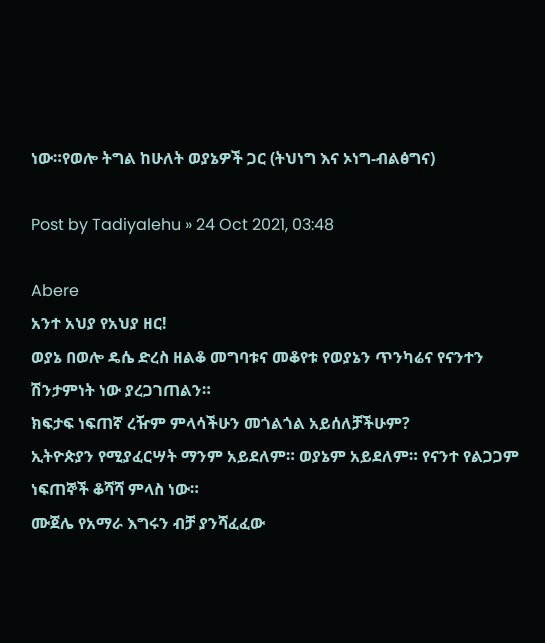ነው።የወሎ ትግል ከሁለት ወያኔዎች ጋር (ትህነግ እና ኦነግ-ብልፅግና)

Post by Tadiyalehu » 24 Oct 2021, 03:48

Abere
አንተ አህያ የአህያ ዘር!
ወያኔ በወሎ ዴሴ ድረስ ዘልቆ መግባቱና መቆየቱ የወያኔን ጥንካሬና የናንተን ሽንታምነት ነው ያረጋገጠልን።
ክፍታፍ ነፍጠኛ ረዥም ምላሳችሁን መጎልጎል አይሰለቻችሁም?
ኢትዮጵያን የሚያፈርሣት ማንም አይደለም። ወያኔም አይደለም። የናንተ የልጋጋም ነፍጠኞች ቆሻሻ ምላስ ነው።
ሙጀሌ የአማራ እግሩን ብቻ ያንሻፈፈው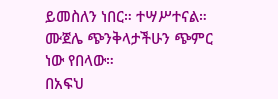ይመስለን ነበር። ተሣሥተናል። ሙጀሌ ጭንቅላታችሁን ጭምር ነው የበላው።
በአፍህ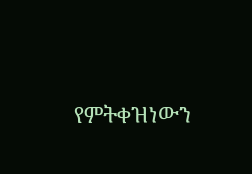የምትቀዝነውን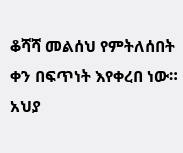ቆሻሻ መልሰህ የምትለሰበት ቀን በፍጥነት እየቀረበ ነው።
አህያ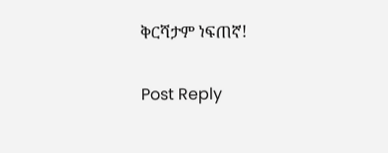ቅርሻታም ነፍጠኛ!

Post Reply